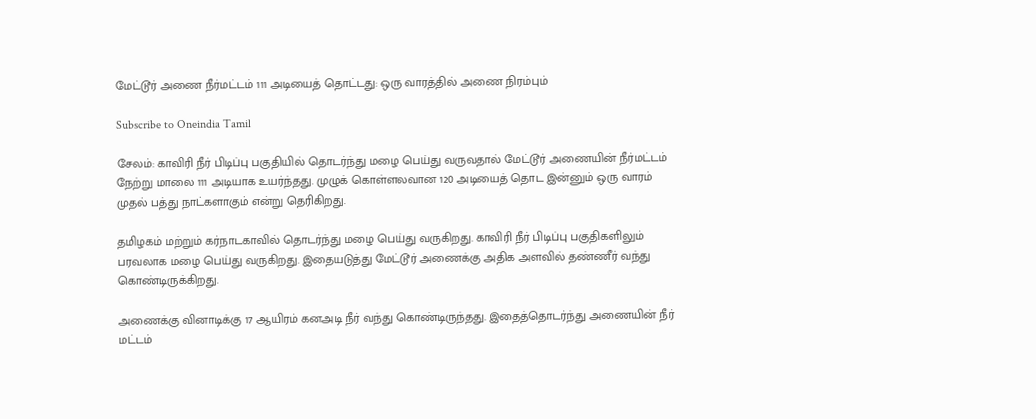மேட்டூர் அணை நீர்மட்டம் 111 அடியைத் தொட்டது: ஒரு வாரத்தில் அணை நிரம்பும்

Subscribe to Oneindia Tamil

சேலம்: காவிரி நீர் பிடிப்பு பகுதியில் தொடர்ந்து மழை பெய்து வருவதால் மேட்டூர் அணையின் நீர்மட்டம் நேற்று மாலை 111 அடியாக உயர்ந்தது. முழுக் கொள்ளலவான 120 அடியைத் தொட இன்னும் ஒரு வாரம் முதல் பத்து நாட்களாகும் என்று தெரிகிறது.

தமிழகம் மற்றும் கர்நாடகாவில் தொடர்ந்து மழை பெய்து வருகிறது. காவிரி நீர் பிடிப்பு பகுதிகளிலும் பரவலாக மழை பெய்து வருகிறது. இதையடுத்து மேட்டூர் அணைக்கு அதிக அளவில் தண்ணீர் வந்து கொண்டிருக்கிறது.

அணைக்கு வினாடிக்கு 17 ஆயிரம் கனஅடி நீர் வந்து கொண்டிருந்தது. இதைத்தொடர்ந்து அணையின் நீர் மட்டம்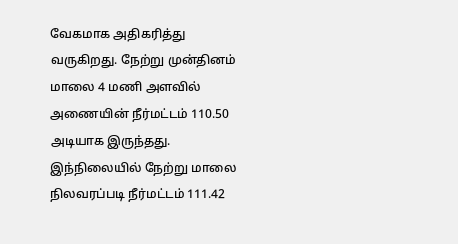வேகமாக அதிகரித்து வருகிறது. நேற்று முன்தினம் மாலை 4 மணி அளவில் அணையின் நீர்மட்டம் 110.50 அடியாக இருந்தது. இந்நிலையில் நேற்று மாலை நிலவரப்படி நீர்மட்டம் 111.42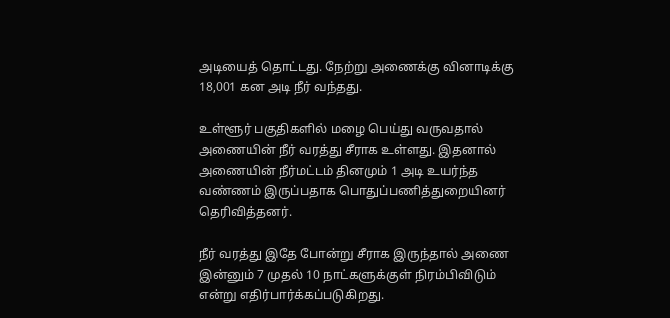அடியைத் தொட்டது. நேற்று அணைக்கு வினாடிக்கு 18,001 கன அடி நீர் வந்தது.

உள்ளூர் பகுதிகளில் மழை பெய்து வருவதால் அணையின் நீர் வரத்து சீராக உள்ளது. இதனால் அணையின் நீர்மட்டம் தினமும் 1 அடி உயர்ந்த வண்ணம் இருப்பதாக பொதுப்பணித்துறையினர் தெரிவித்தனர்.

நீர் வரத்து இதே போன்று சீராக இருந்தால் அணை இன்னும் 7 முதல் 10 நாட்களுக்குள் நிரம்பிவிடும் என்று எதிர்பார்க்கப்படுகிறது.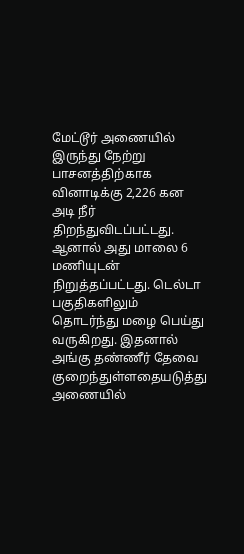மேட்டூர் அணையில் இருந்து நேற்று பாசனத்திற்காக வினாடிக்கு 2,226 கன அடி நீர் திறந்துவிடப்பட்டது. ஆனால் அது மாலை 6 மணியுடன் நிறுத்தப்பட்டது. டெல்டா பகுதிகளிலும் தொடர்ந்து மழை பெய்து வருகிறது. இதனால் அங்கு தண்ணீர் தேவை குறைந்துள்ளதையடுத்து அணையில்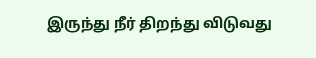இருந்து நீர் திறந்து விடுவது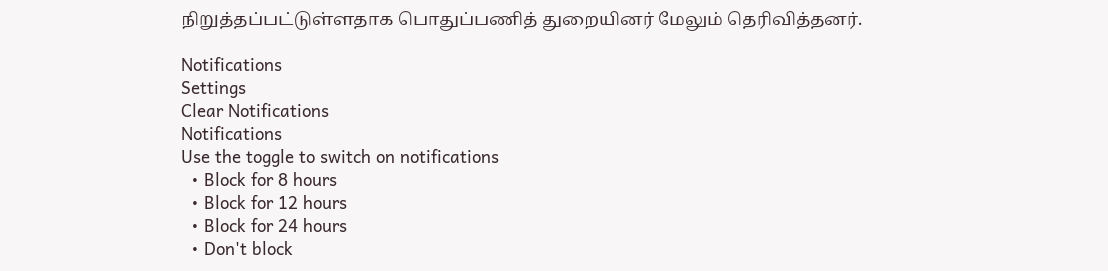நிறுத்தப்பட்டுள்ளதாக பொதுப்பணித் துறையினர் மேலும் தெரிவித்தனர்.

Notifications
Settings
Clear Notifications
Notifications
Use the toggle to switch on notifications
  • Block for 8 hours
  • Block for 12 hours
  • Block for 24 hours
  • Don't block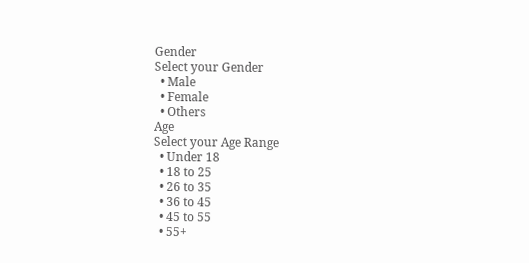Gender
Select your Gender
  • Male
  • Female
  • Others
Age
Select your Age Range
  • Under 18
  • 18 to 25
  • 26 to 35
  • 36 to 45
  • 45 to 55
  • 55+